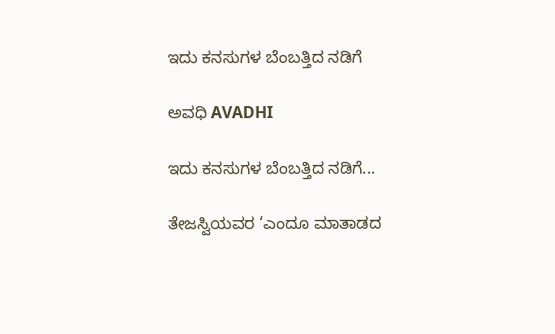ಇದು ಕನಸುಗಳ ಬೆಂಬತ್ತಿದ ನಡಿಗೆ‍

ಅವಧಿ AVADHI

ಇದು ಕನಸುಗಳ ಬೆಂಬತ್ತಿದ ನಡಿಗೆ...

ತೇಜಸ್ವಿಯವರ ‘ಎಂದೂ ಮಾತಾಡದ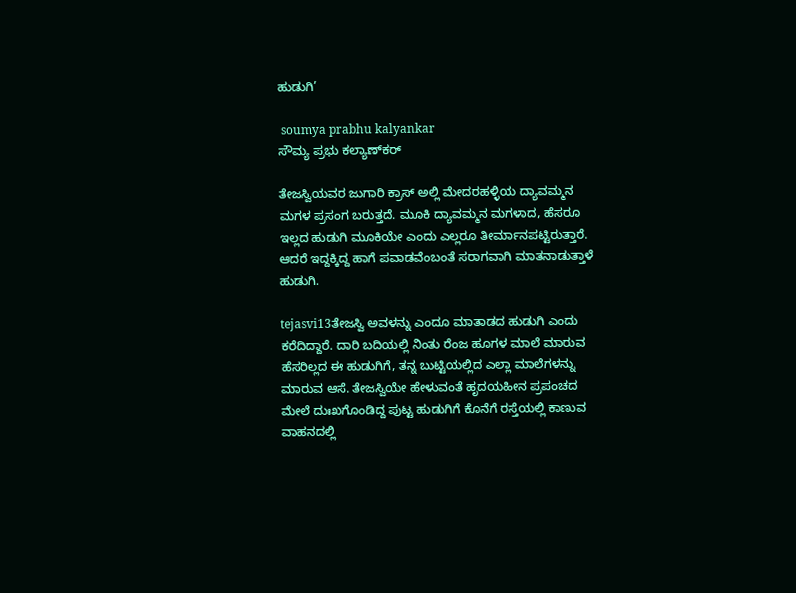ಹುಡುಗಿ’

 soumya prabhu kalyankar
ಸೌಮ್ಯ ಪ್ರಭು ಕಲ್ಯಾಣ್‌ಕರ್

ತೇಜಸ್ವಿಯವರ ಜುಗಾರಿ ಕ್ರಾಸ್ ಅಲ್ಲಿ ಮೇದರಹಳ್ಳಿಯ ದ್ಯಾವಮ್ಮನ ಮಗಳ ಪ್ರಸಂಗ ಬರುತ್ತದೆ. ಮೂಕಿ ದ್ಯಾವಮ್ಮನ ಮಗಳಾದ, ಹೆಸರೂ ಇಲ್ಲದ ಹುಡುಗಿ ಮೂಕಿಯೇ ಎಂದು ಎಲ್ಲರೂ ತೀರ್ಮಾನಪಟ್ಟಿರುತ್ತಾರೆ. ಆದರೆ ಇದ್ದಕ್ಕಿದ್ದ ಹಾಗೆ ಪವಾಡವೆಂಬಂತೆ ಸರಾಗವಾಗಿ ಮಾತನಾಡುತ್ತಾಳೆ ಹುಡುಗಿ.

tejasvi13ತೇಜಸ್ವಿ ಅವಳನ್ನು ಎಂದೂ ಮಾತಾಡದ ಹುಡುಗಿ ಎಂದು ಕರೆದಿದ್ದಾರೆ. ದಾರಿ ಬದಿಯಲ್ಲಿ ನಿಂತು ರೆಂಜ ಹೂಗಳ ಮಾಲೆ ಮಾರುವ ಹೆಸರಿಲ್ಲದ ಈ ಹುಡುಗಿಗೆ, ತನ್ನ ಬುಟ್ಟಿಯಲ್ಲಿದ ಎಲ್ಲಾ ಮಾಲೆಗಳನ್ನು ಮಾರುವ ಆಸೆ. ತೇಜಸ್ವಿಯೇ ಹೇಳುವಂತೆ ಹೃದಯಹೀನ ಪ್ರಪಂಚದ ಮೇಲೆ ದುಃಖಗೊಂಡಿದ್ದ ಪುಟ್ಟ ಹುಡುಗಿಗೆ ಕೊನೆಗೆ ರಸ್ತೆಯಲ್ಲಿ ಕಾಣುವ ವಾಹನದಲ್ಲಿ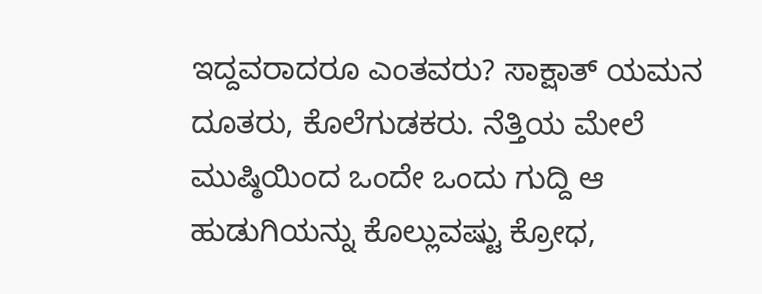ಇದ್ದವರಾದರೂ ಎಂತವರು? ಸಾಕ್ಷಾತ್ ಯಮನ ದೂತರು, ಕೊಲೆಗುಡಕರು. ನೆತ್ತಿಯ ಮೇಲೆ ಮುಷ್ಠಿಯಿಂದ ಒಂದೇ ಒಂದು ಗುದ್ದಿ ಆ ಹುಡುಗಿಯನ್ನು ಕೊಲ್ಲುವಷ್ಟು ಕ್ರೋಧ,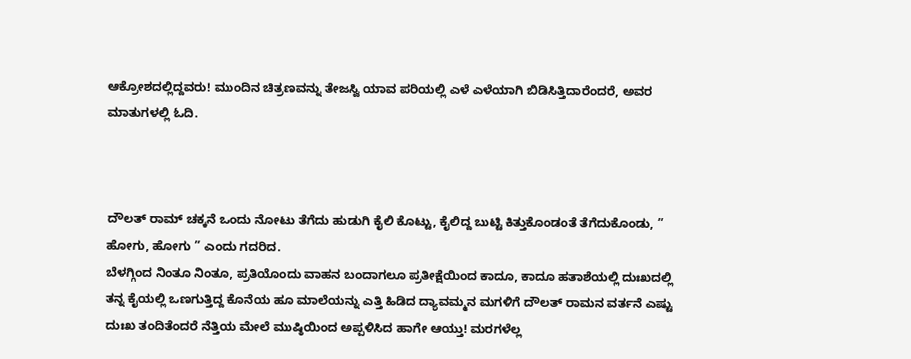ಆಕ್ರೋಶದಲ್ಲಿದ್ದವರು! ಮುಂದಿನ ಚಿತ್ರಣವನ್ನು ತೇಜಸ್ವಿ ಯಾವ ಪರಿಯಲ್ಲಿ ಎಳೆ ಎಳೆಯಾಗಿ ಬಿಡಿಸಿತ್ತಿದಾರೆಂದರೆ, ಅವರ ಮಾತುಗಳಲ್ಲಿ ಓದಿ.



ದೌಲತ್ ರಾಮ್ ಚಕ್ಕನೆ ಒಂದು ನೋಟು ತೆಗೆದು ಹುಡುಗಿ ಕೈಲಿ ಕೊಟ್ಟು, ಕೈಲಿದ್ದ ಬುಟ್ಟಿ ಕಿತ್ತುಕೊಂಡಂತೆ ತೆಗೆದುಕೊಂಡು, ” ಹೋಗು, ಹೋಗು ” ಎಂದು ಗದರಿದ.
ಬೆಳಗ್ಗಿಂದ ನಿಂತೂ ನಿಂತೂ, ಪ್ರತಿಯೊಂದು ವಾಹನ ಬಂದಾಗಲೂ ಪ್ರತೀಕ್ಷೆಯಿಂದ ಕಾದೂ, ಕಾದೂ ಹತಾಶೆಯಲ್ಲಿ ದುಃಖದಲ್ಲಿ ತನ್ನ ಕೈಯಲ್ಲಿ ಒಣಗುತ್ತಿದ್ದ ಕೊನೆಯ ಹೂ ಮಾಲೆಯನ್ನು ಎತ್ತಿ ಹಿಡಿದ ದ್ಯಾವಮ್ಮನ ಮಗಳಿಗೆ ದೌಲತ್ ರಾಮನ ವರ್ತನೆ ಎಷ್ಟು ದುಃಖ ತಂದಿತೆಂದರೆ ನೆತ್ತಿಯ ಮೇಲೆ ಮುಷ್ಠಿಯಿಂದ ಅಪ್ಪಳಿಸಿದ ಹಾಗೇ ಆಯ್ತು! ಮರಗಳೆಲ್ಲ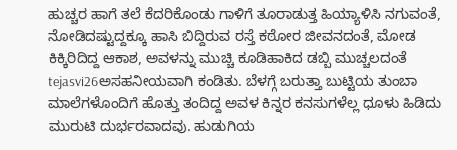ಹುಚ್ಚರ ಹಾಗೆ ತಲೆ ಕೆದರಿಕೊಂಡು ಗಾಳಿಗೆ ತೂರಾಡುತ್ತ ಹಿಯ್ಯಾಳಿಸಿ ನಗುವಂತೆ, ನೋಡಿದಷ್ಟುದ್ದಕ್ಕೂ ಹಾಸಿ ಬಿದ್ದಿರುವ ರಸ್ತೆ ಕಠೋರ ಜೀವನದಂತೆ, ಮೋಡ ಕಿಕ್ಕಿರಿದಿದ್ದ ಆಕಾಶ, ಅವಳನ್ನು ಮುಚ್ಚಿ ಕೂಡಿಹಾಕಿದ ಡಬ್ಬಿ ಮುಚ್ಚಲದಂತೆ tejasvi26ಅಸಹನೀಯವಾಗಿ ಕಂಡಿತು. ಬೆಳಗ್ಗೆ ಬರುತ್ತಾ ಬುಟ್ಟಿಯ ತುಂಬಾ ಮಾಲೆಗಳೊಂದಿಗೆ ಹೊತ್ತು ತಂದಿದ್ದ ಅವಳ ಕಿನ್ನರ ಕನಸುಗಳೆಲ್ಲ ಧೂಳು ಹಿಡಿದು ಮುರುಟಿ ದುರ್ಭರವಾದವು. ಹುಡುಗಿಯ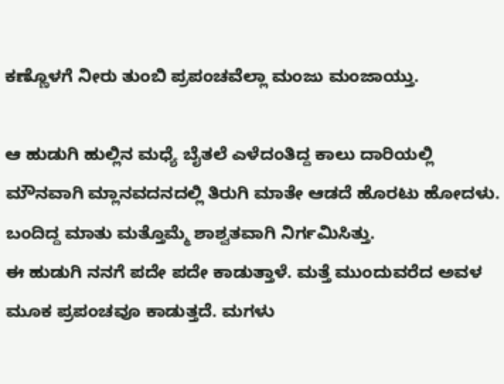ಕಣ್ಣೊಳಗೆ ನೀರು ತುಂಬಿ ಪ್ರಪಂಚವೆಲ್ಲಾ ಮಂಜು ಮಂಜಾಯ್ತು.

ಆ ಹುಡುಗಿ ಹುಲ್ಲಿನ ಮಧ್ಯೆ ಬೈತಲೆ ಎಳೆದಂತಿದ್ದ ಕಾಲು ದಾರಿಯಲ್ಲಿ ಮೌನವಾಗಿ ಮ್ಲಾನವದನದಲ್ಲಿ ತಿರುಗಿ ಮಾತೇ ಆಡದೆ ಹೊರಟು ಹೋದಳು. ಬಂದಿದ್ದ ಮಾತು ಮತ್ತೊಮ್ಮೆ ಶಾಶ್ವತವಾಗಿ ನಿರ್ಗಮಿಸಿತ್ತು.
ಈ ಹುಡುಗಿ ನನಗೆ ಪದೇ ಪದೇ ಕಾಡುತ್ತಾಳೆ. ಮತ್ತೆ ಮುಂದುವರೆದ ಅವಳ ಮೂಕ ಪ್ರಪಂಚವೂ ಕಾಡುತ್ತದೆ. ಮಗಳು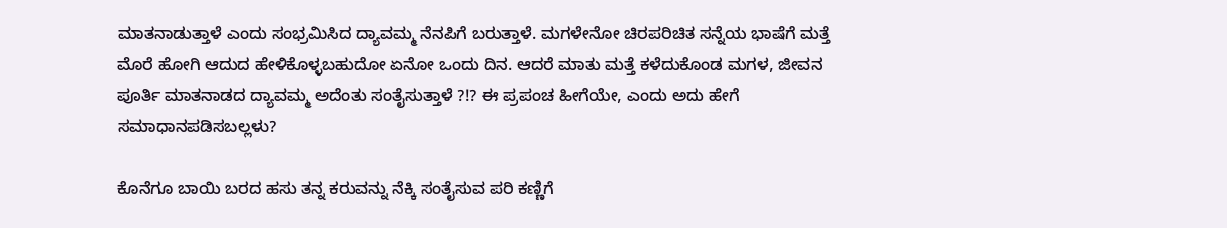ಮಾತನಾಡುತ್ತಾಳೆ ಎಂದು ಸಂಭ್ರಮಿಸಿದ ದ್ಯಾವಮ್ಮ ನೆನಪಿಗೆ ಬರುತ್ತಾಳೆ. ಮಗಳೇನೋ ಚಿರಪರಿಚಿತ ಸನ್ನೆಯ ಭಾಷೆಗೆ ಮತ್ತೆ ಮೊರೆ ಹೋಗಿ ಆದುದ ಹೇಳಿಕೊಳ್ಳಬಹುದೋ ಏನೋ ಒಂದು ದಿನ. ಆದರೆ ಮಾತು ಮತ್ತೆ ಕಳೆದುಕೊಂಡ ಮಗಳ, ಜೀವನ ಪೂರ್ತಿ ಮಾತನಾಡದ ದ್ಯಾವಮ್ಮ ಅದೆಂತು ಸಂತೈಸುತ್ತಾಳೆ ?!? ಈ ಪ್ರಪಂಚ ಹೀಗೆಯೇ, ಎಂದು ಅದು ಹೇಗೆ ಸಮಾಧಾನಪಡಿಸಬಲ್ಲಳು?

ಕೊನೆಗೂ ಬಾಯಿ ಬರದ ಹಸು ತನ್ನ ಕರುವನ್ನು ನೆಕ್ಕಿ ಸಂತೈಸುವ ಪರಿ ಕಣ್ಣಿಗೆ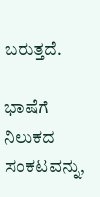ಬರುತ್ತದೆ.

ಭಾಷೆಗೆ ನಿಲುಕದ ಸಂಕಟವನ್ನು,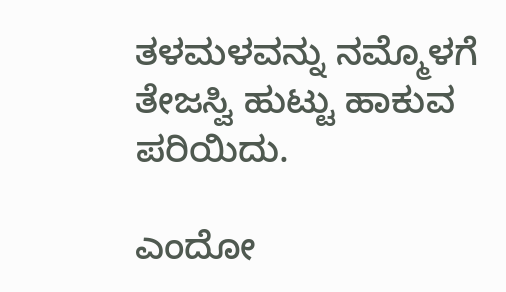ತಳಮಳವನ್ನು ನಮ್ಮೊಳಗೆ ತೇಜಸ್ವಿ ಹುಟ್ಟು ಹಾಕುವ ಪರಿಯಿದು.

ಎಂದೋ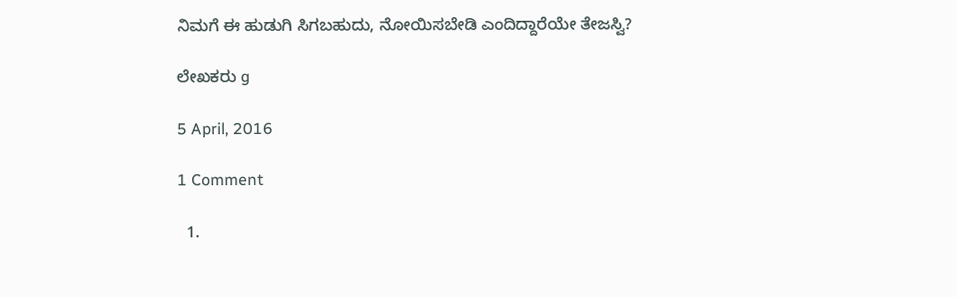ನಿಮಗೆ ಈ ಹುಡುಗಿ ಸಿಗಬಹುದು, ನೋಯಿಸಬೇಡಿ ಎಂದಿದ್ದಾರೆಯೇ ತೇಜಸ್ವಿ?

ಲೇಖಕರು g

5 April, 2016

1 Comment

  1.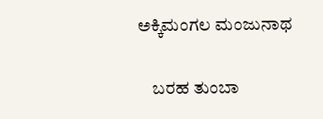ಅಕ್ಕಿಮಂಗಲ ಮಂಜುನಾಥ

    ಬರಹ ತುಂಬಾ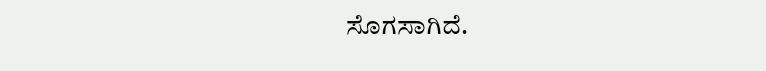ಸೊಗಸಾಗಿದೆ.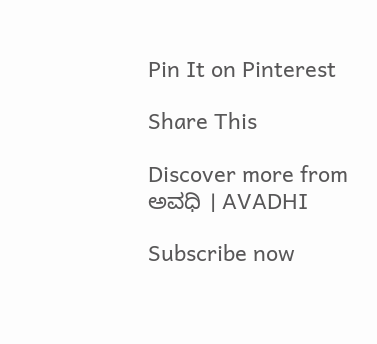Pin It on Pinterest

Share This

Discover more from ಅವಧಿ । AVADHI

Subscribe now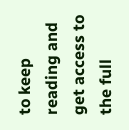to keep reading and get access to the full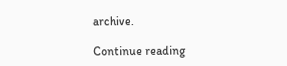archive.

Continue reading